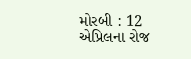મોરબી : 12 એપ્રિલના રોજ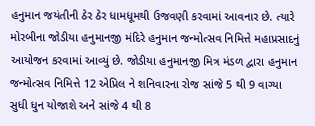હનુમાન જયંતીની ઠેર ઠેર ધામધૂમથી ઉજવણી કરવામાં આવનાર છે. ત્યારે મોરબીના જોડીયા હનુમાનજી મંદિરે હનુમાન જન્મોત્સવ નિમિત્તે મહાપ્રસાદનું આયોજન કરવામાં આવ્યું છે. જોડીયા હનુમાનજી મિત્ર મંડળ દ્વારા હનુમાન જન્મોત્સવ નિમિત્તે 12 એપ્રિલ ને શનિવારના રોજ સાંજે 5 થી 9 વાગ્યા સુધી ધુન યોજાશે અને સાંજે 4 થી 8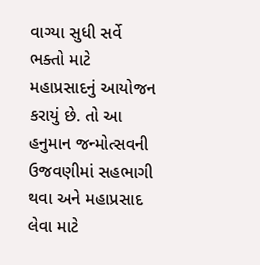વાગ્યા સુધી સર્વે ભક્તો માટે મહાપ્રસાદનું આયોજન કરાયું છે. તો આ હનુમાન જન્મોત્સવની ઉજવણીમાં સહભાગી થવા અને મહાપ્રસાદ લેવા માટે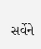સર્વેને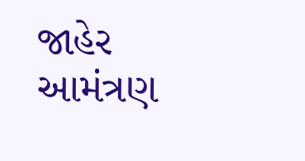જાહેર આમંત્રણ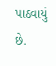પાઠવાયું છે.